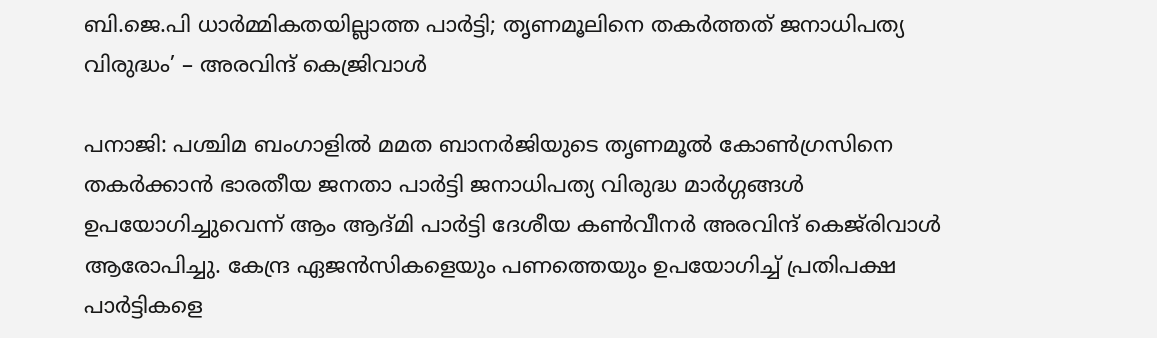ബി.ജെ.പി ധാർമ്മികതയില്ലാത്ത പാർട്ടി; തൃണമൂലിനെ തകർത്തത് ജനാധിപത്യ വിരുദ്ധം’ – അരവിന്ദ് കെജ്രിവാൾ

പനാജി: പശ്ചിമ ബംഗാളിൽ മമത ബാനർജിയുടെ തൃണമൂൽ കോൺഗ്രസിനെ തകർക്കാൻ ഭാരതീയ ജനതാ പാർട്ടി ജനാധിപത്യ വിരുദ്ധ മാർഗ്ഗങ്ങൾ ഉപയോഗിച്ചുവെന്ന് ആം ആദ്മി പാർട്ടി ദേശീയ കൺവീനർ അരവിന്ദ് കെജ്‌രിവാൾ ആരോപിച്ചു. കേന്ദ്ര ഏജൻസികളെയും പണത്തെയും ഉപയോഗിച്ച് പ്രതിപക്ഷ പാർട്ടികളെ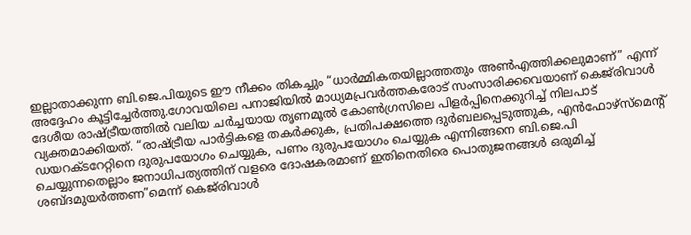ഇല്ലാതാക്കുന്ന ബി.ജെ.പിയുടെ ഈ നീക്കം തികച്ചും “ധാർമ്മികതയില്ലാത്തതും അൺഎത്തിക്കലുമാണ്” എന്ന് അദ്ദേഹം കൂട്ടിച്ചേർത്തു.ഗോവയിലെ പനാജിയിൽ മാധ്യമപ്രവർത്തകരോട് സംസാരിക്കവെയാണ് കെജ്‌രിവാൾ ദേശീയ രാഷ്ട്രീയത്തിൽ വലിയ ചർച്ചയായ തൃണമൂൽ കോൺഗ്രസിലെ പിളർപ്പിനെക്കുറിച്ച് നിലപാട് വ്യക്തമാക്കിയത്. “രാഷ്ട്രീയ പാർട്ടികളെ തകർക്കുക, പ്രതിപക്ഷത്തെ ദുർബലപ്പെടുത്തുക, എൻഫോഴ്‌സ്‌മെന്റ് ഡയറക്ടറേറ്റിനെ ദുരുപയോഗം ചെയ്യുക, പണം ദുരുപയോഗം ചെയ്യുക എന്നിങ്ങനെ ബി.ജെ.പി ചെയ്യുന്നതെല്ലാം ജനാധിപത്യത്തിന് വളരെ ദോഷകരമാണ് ഇതിനെതിരെ പൊതുജനങ്ങൾ ഒരുമിച്ച് ശബ്ദമുയർത്തണ”മെന്ന് കെജ്‌രിവാൾ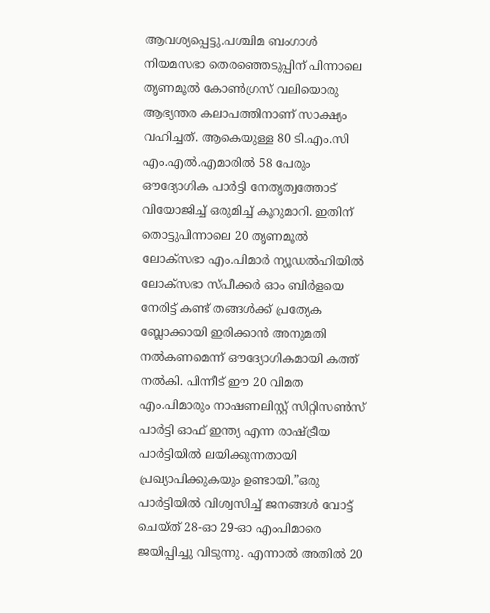ആവശ്യപ്പെട്ടു.പശ്ചിമ ബംഗാൾ നിയമസഭാ തെരഞ്ഞെടുപ്പിന് പിന്നാലെ തൃണമൂൽ കോൺഗ്രസ് വലിയൊരു ആഭ്യന്തര കലാപത്തിനാണ് സാക്ഷ്യം വഹിച്ചത്. ആകെയുള്ള 80 ടി.എം.സി എം.എൽ.എമാരിൽ 58 പേരും ഔദ്യോഗിക പാർട്ടി നേതൃത്വത്തോട് വിയോജിച്ച് ഒരുമിച്ച് കൂറുമാറി. ഇതിന് തൊട്ടുപിന്നാലെ 20 തൃണമൂൽ ലോക്‌സഭാ എം.പിമാർ ന്യൂഡൽഹിയിൽ ലോക്‌സഭാ സ്പീക്കർ ഓം ബിർളയെ നേരിട്ട് കണ്ട് തങ്ങൾക്ക് പ്രത്യേക ബ്ലോക്കായി ഇരിക്കാൻ അനുമതി നൽകണമെന്ന് ഔദ്യോഗികമായി കത്ത് നൽകി. പിന്നീട് ഈ 20 വിമത എം.പിമാരും നാഷണലിസ്റ്റ് സിറ്റിസൺസ് പാർട്ടി ഓഫ് ഇന്ത്യ എന്ന രാഷ്ട്രീയ പാർട്ടിയിൽ ലയിക്കുന്നതായി പ്രഖ്യാപിക്കുകയും ഉണ്ടായി.”ഒരു പാർട്ടിയിൽ വിശ്വസിച്ച് ജനങ്ങൾ വോട്ട് ചെയ്ത് 28-ഓ 29-ഓ എംപിമാരെ ജയിപ്പിച്ചു വിടുന്നു. എന്നാൽ അതിൽ 20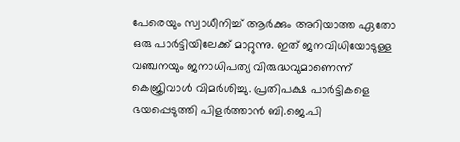പേരെയും സ്വാധീനിച്ച് ആർക്കും അറിയാത്ത ഏതോ ഒരു പാർട്ടിയിലേക്ക് മാറ്റുന്നു. ഇത് ജനവിധിയോടുള്ള വഞ്ചനയും ജനാധിപത്യ വിരുദ്ധവുമാണെന്ന് കെജ്രിവാൾ വിമർശിച്ചു. പ്രതിപക്ഷ പാർട്ടികളെ ഭയപ്പെടുത്തി പിളർത്താൻ ബി.ജെ.പി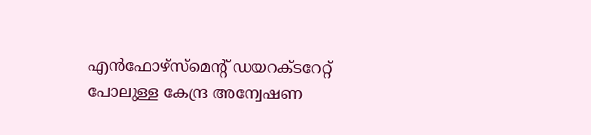എൻഫോഴ്‌സ്‌മെന്റ് ഡയറക്ടറേറ്റ് പോലുള്ള കേന്ദ്ര അന്വേഷണ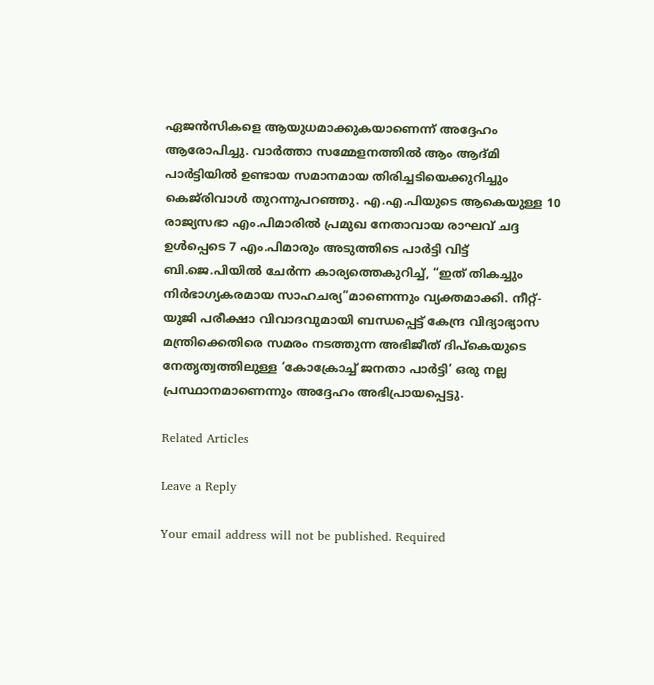ഏജൻസികളെ ആയുധമാക്കുകയാണെന്ന് അദ്ദേഹം ആരോപിച്ചു. വാർത്താ സമ്മേളനത്തിൽ ആം ആദ്മി പാർട്ടിയിൽ ഉണ്ടായ സമാനമായ തിരിച്ചടിയെക്കുറിച്ചും കെജ്‌രിവാൾ തുറന്നുപറഞ്ഞു. എ.എ.പിയുടെ ആകെയുള്ള 10 രാജ്യസഭാ എം.പിമാരിൽ പ്രമുഖ നേതാവായ രാഘവ് ചദ്ദ ഉൾപ്പെടെ 7 എം.പിമാരും അടുത്തിടെ പാർട്ടി വിട്ട് ബി.ജെ.പിയിൽ ചേർന്ന കാര്യത്തെകുറിച്ച്, “ഇത് തികച്ചും നിർഭാഗ്യകരമായ സാഹചര്യ”മാണെന്നും വ്യക്തമാക്കി. നീറ്റ്-യുജി പരീക്ഷാ വിവാദവുമായി ബന്ധപ്പെട്ട് കേന്ദ്ര വിദ്യാഭ്യാസ മന്ത്രിക്കെതിരെ സമരം നടത്തുന്ന അഭിജീത് ദിപ്‌കെയുടെ നേതൃത്വത്തിലുള്ള ‘കോക്രോച്ച് ജനതാ പാർട്ടി’ ഒരു നല്ല പ്രസ്ഥാനമാണെന്നും അദ്ദേഹം അഭിപ്രായപ്പെട്ടു.

Related Articles

Leave a Reply

Your email address will not be published. Required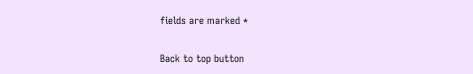fields are marked *

Back to top button